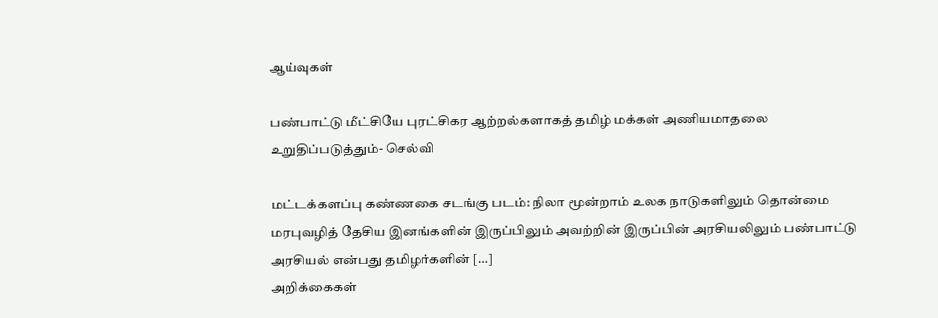ஆய்வுகள்

பண்பாட்டு மீட்சியே புரட்சிகர ஆற்றல்களாகத் தமிழ் மக்கள் அணியமாதலை உறுதிப்படுத்தும்- செல்வி

மட்டக்களப்பு கண்ணகை சடங்கு படம்: நிலா மூன்றாம் உலக நாடுகளிலும் தொன்மை மரபுவழித் தேசிய இனங்களின் இருப்பிலும் அவற்றின் இருப்பின் அரசியலிலும் பண்பாட்டு அரசியல் என்பது தமிழர்களின் […]
அறிக்கைகள்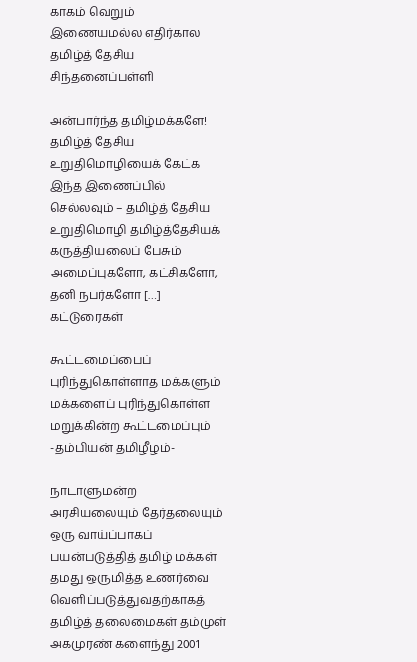காகம் வெறும் இணையமல்ல எதிர்கால தமிழ்த் தேசிய சிந்தனைப்பள்ளி

அன்பார்ந்த தமிழ்மக்களே! தமிழ்த் தேசிய உறுதிமொழியைக் கேட்க இந்த இணைப்பில் செல்லவும் – தமிழ்த் தேசிய உறுதிமொழி தமிழ்த்தேசியக் கருத்தியலைப் பேசும் அமைப்புகளோ, கட்சிகளோ, தனி நபர்களோ […]
கட்டுரைகள்

கூட்டமைப்பைப் புரிந்துகொள்ளாத மக்களும் மக்களைப் புரிந்துகொள்ள மறுக்கின்ற கூட்டமைப்பும் -தம்பியன் தமிழீழம்-

நாடாளுமன்ற அரசியலையும் தேர்தலையும் ஒரு வாய்ப்பாகப் பயன்படுத்தித் தமிழ் மக்கள் தமது ஒருமித்த உணர்வை வெளிப்படுத்துவதற்காகத் தமிழ்த் தலைமைகள் தம்முள் அகமுரண் களைந்து 2001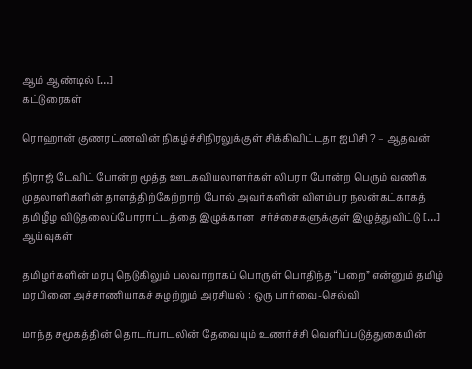ஆம் ஆண்டில் […]
கட்டுரைகள்

ரொஹான் குணரட்ணவின் நிகழ்ச்சிநிரலுக்குள் சிக்கிவிட்டதா ஐபிசி ? – ஆதவன்

நிராஜ் டேவிட் போன்ற மூத்த ஊடகவியலாளர்கள் லிபரா போன்ற பெரும் வணிக முதலாளிகளின் தாளத்திற்கேற்றாற் போல் அவர்களின் விளம்பர நலன்கட்காகத் தமிழீழ விடுதலைப்போராட்டத்தை இழுக்கான  சர்ச்சைகளுக்குள் இழுத்துவிட்டு […]
ஆய்வுகள்

தமிழர்களின் மரபு நெடுகிலும் பலவாறாகப் பொருள் பொதிந்த “பறை” என்னும் தமிழ் மரபினை அச்சாணியாகச் சுழற்றும் அரசியல் : ஒரு பார்வை-செல்வி

மாந்த சமூகத்தின் தொடர்பாடலின் தேவையும் உணர்ச்சி வெளிப்படுத்துகையின்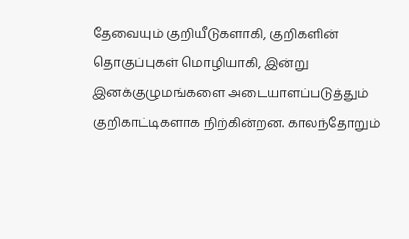தேவையும் குறியீடுகளாகி, குறிகளின் தொகுப்புகள் மொழியாகி, இன்று இனக்குழுமங்களை அடையாளப்படுத்தும் குறிகாட்டிகளாக நிற்கின்றன. காலந்தோறும்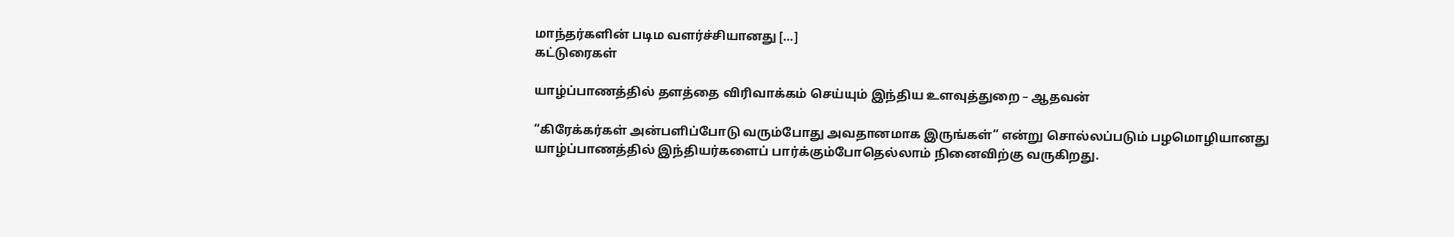மாந்தர்களின் படிம வளர்ச்சியானது […]
கட்டுரைகள்

யாழ்ப்பாணத்தில் தளத்தை விரிவாக்கம் செய்யும் இந்திய உளவுத்துறை – ஆதவன்

“கிரேக்கர்கள் அன்பளிப்போடு வரும்போது அவதானமாக இருங்கள்” என்று சொல்லப்படும் பழமொழியானது யாழ்ப்பாணத்தில் இந்தியர்களைப் பார்க்கும்போதெல்லாம் நினைவிற்கு வருகிறது.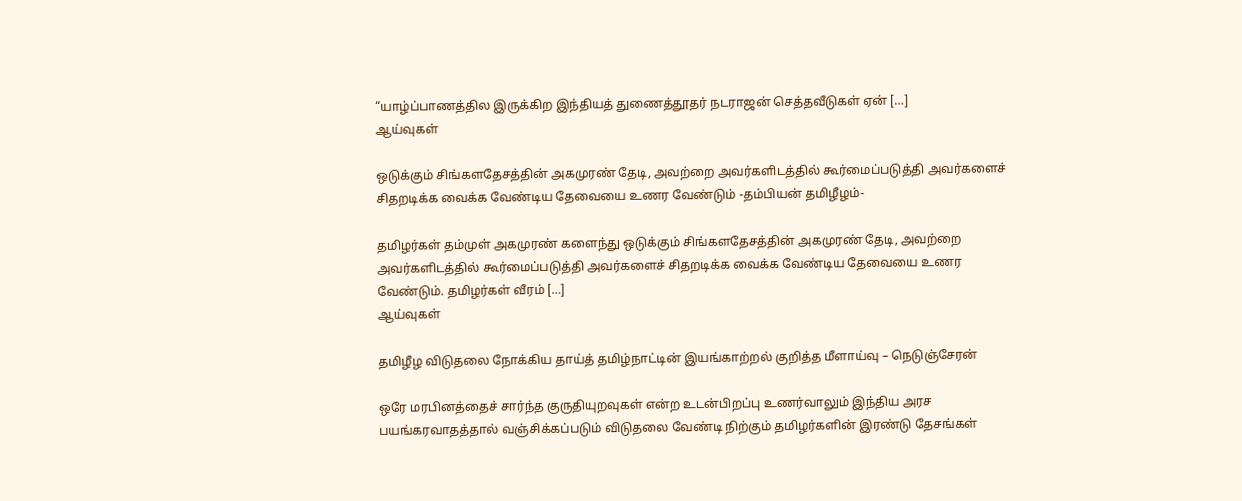“யாழ்ப்பாணத்தில இருக்கிற இந்தியத் துணைத்தூதர் நடராஜன் செத்தவீடுகள் ஏன் […]
ஆய்வுகள்

ஒடுக்கும் சிங்களதேசத்தின் அகமுரண் தேடி, அவற்றை அவர்களிடத்தில் கூர்மைப்படுத்தி அவர்களைச் சிதறடிக்க வைக்க வேண்டிய தேவையை உணர வேண்டும் -தம்பியன் தமிழீழம்-

தமிழர்கள் தம்முள் அகமுரண் களைந்து ஒடுக்கும் சிங்களதேசத்தின் அகமுரண் தேடி, அவற்றை அவர்களிடத்தில் கூர்மைப்படுத்தி அவர்களைச் சிதறடிக்க வைக்க வேண்டிய தேவையை உணர வேண்டும். தமிழர்கள் வீரம் […]
ஆய்வுகள்

தமிழீழ விடுதலை நோக்கிய தாய்த் தமிழ்நாட்டின் இயங்காற்றல் குறித்த மீளாய்வு – நெடுஞ்சேரன்

ஒரே மரபினத்தைச் சார்ந்த குருதியுறவுகள் என்ற உடன்பிறப்பு உணர்வாலும் இந்திய அரச பயங்கரவாதத்தால் வஞ்சிக்கப்படும் விடுதலை வேண்டி நிற்கும் தமிழர்களின் இரண்டு தேசங்கள்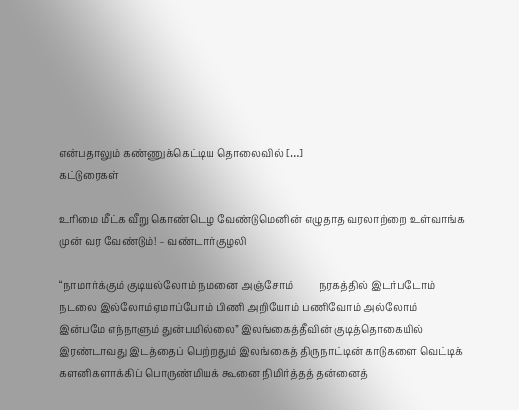என்பதாலும் கண்ணுக்கெட்டிய தொலைவில் […]
கட்டுரைகள்

உரிமை மீட்க வீறு கொண்டெழ வேண்டுமெனின் எழுதாத வரலாற்றை உள்வாங்க முன் வர வேண்டும்! – வண்டார்குழலி

“நாமார்க்கும் குடியல்லோம் நமனை அஞ்சோம்          நரகத்தில் இடர்படோம் நடலை இல்லோம்ஏமாப்போம் பிணி அறியோம் பணிவோம் அல்லோம்          இன்பமே எந்நாளும் துன்பமில்லை” இலங்கைத்தீவின் குடித்தொகையில் இரண்டாவது இடத்தைப் பெற்றதும் இலங்கைத் திருநாட்டின் காடுகளை வெட்டிக் களனிகளாக்கிப் பொருண்மியக் கூனை நிமிர்த்தத் தன்னைத்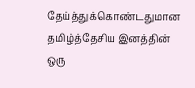தேய்த்துக்கொண்டதுமான‌ தமிழ்த்தேசிய இனத்தின் ஒரு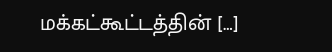மக்கட்கூட்டத்தின் […]